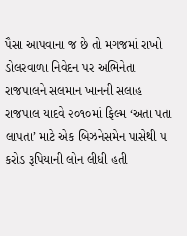પૈસા આપવાના જ છે તો મગજમાં રાખો ડોલરવાળા નિવેદન પર અભિનેતા રાજપાલને સલમાન ખાનની સલાહ રાજપાલ યાદવે ૨૦૧૦માં ફિલ્મ ‘અતા પતા લાપતા’ માટે એક બિઝનેસમેન પાસેથી ૫ કરોડ રૂપિયાની લોન લીધી હતી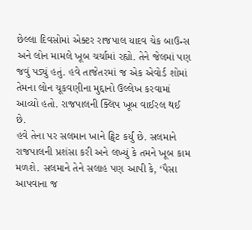છેલ્લા દિવસોમાં એક્ટર રાજપાલ યાદવ ચેક બાઉન્સ અને લોન મામલે ખૂબ ચર્ચામાં રહ્યો. તેને જેલમાં પણ જવું પડ્યું હતું. હવે તાજેતરમાં જ એક એવોર્ડ શોમાં તેમના લોન ચૂકવણીના મુદ્દાનો ઉલ્લેખ કરવામાં આવ્યો હતો. રાજપાલની ક્લિપ ખૂબ વાઈરલ થઈ છે.
હવે તેના પર સલમાન ખાને ટ્વિટ કર્યું છે. સલમાને રાજપાલની પ્રશંસા કરી અને લખ્યું કે તમને ખૂબ કામ મળશે. સલમાને તેને સલાહ પણ આપી કે, ‘પૈસા આપવાના જ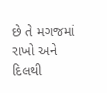છે તે મગજમાં રાખો અને દિલથી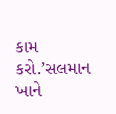કામ કરો.’સલમાન ખાને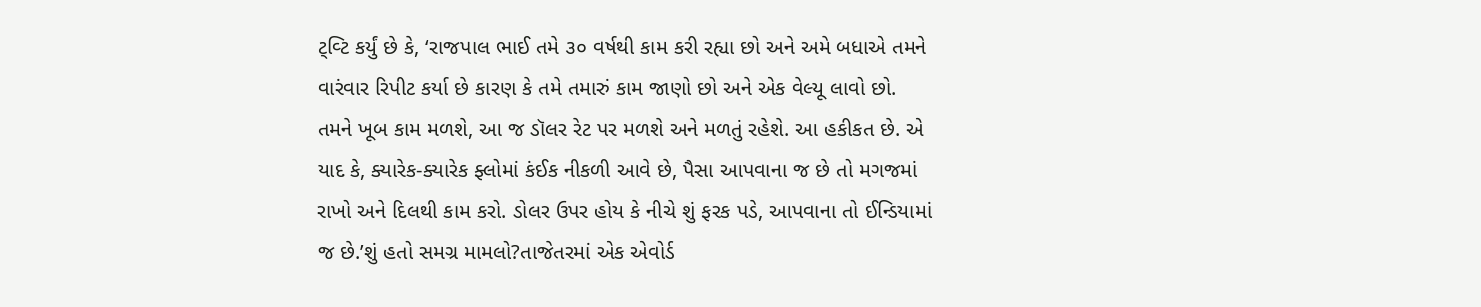ટ્વ્ટિ કર્યું છે કે, ‘રાજપાલ ભાઈ તમે ૩૦ વર્ષથી કામ કરી રહ્યા છો અને અમે બધાએ તમને વારંવાર રિપીટ કર્યા છે કારણ કે તમે તમારું કામ જાણો છો અને એક વેલ્યૂ લાવો છો. તમને ખૂબ કામ મળશે, આ જ ડૉલર રેટ પર મળશે અને મળતું રહેશે. આ હકીકત છે. એ યાદ કે, ક્યારેક-ક્યારેક ફ્લોમાં કંઈક નીકળી આવે છે, પૈસા આપવાના જ છે તો મગજમાં રાખો અને દિલથી કામ કરો. ડોલર ઉપર હોય કે નીચે શું ફરક પડે, આપવાના તો ઈન્ડિયામાં જ છે.’શું હતો સમગ્ર મામલો?તાજેતરમાં એક એવોર્ડ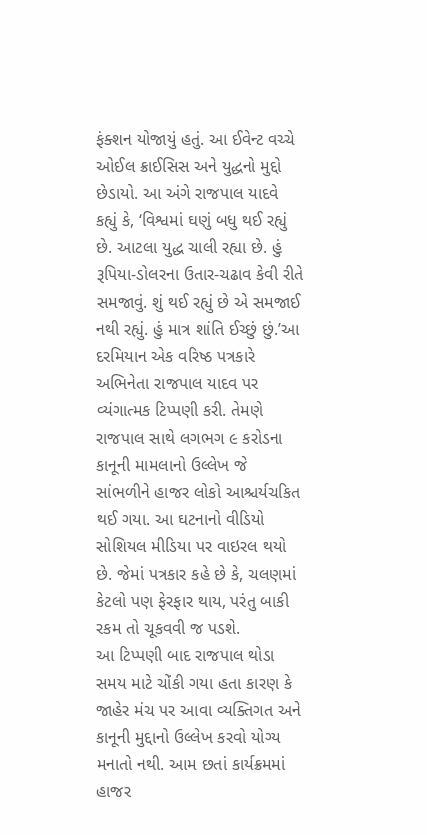ફંક્શન યોજાયું હતું. આ ઈવેન્ટ વચ્ચે ઓઈલ ક્રાઈસિસ અને યુદ્ધનો મુદ્દો છેડાયો. આ અંગે રાજપાલ યાદવે કહ્યું કે, ‘વિશ્વમાં ઘણું બધુ થઈ રહ્યું છે. આટલા યુદ્ધ ચાલી રહ્યા છે. હું રૂપિયા-ડોલરના ઉતાર-ચઢાવ કેવી રીતે સમજાવું. શું થઈ રહ્યું છે એ સમજાઈ નથી રહ્યું. હું માત્ર શાંતિ ઈચ્છું છું.’આ દરમિયાન એક વરિષ્ઠ પત્રકારે અભિનેતા રાજપાલ યાદવ પર વ્યંગાત્મક ટિપ્પણી કરી. તેમણે રાજપાલ સાથે લગભગ ૯ કરોડના કાનૂની મામલાનો ઉલ્લેખ જે સાંભળીને હાજર લોકો આશ્ચર્યચકિત થઈ ગયા. આ ઘટનાનો વીડિયો સોશિયલ મીડિયા પર વાઇરલ થયો છે. જેમાં પત્રકાર કહે છે કે, ચલણમાં કેટલો પણ ફેરફાર થાય, પરંતુ બાકી રકમ તો ચૂકવવી જ પડશે.
આ ટિપ્પણી બાદ રાજપાલ થોડા સમય માટે ચોંકી ગયા હતા કારણ કે જાહેર મંચ પર આવા વ્યક્તિગત અને કાનૂની મુદ્દાનો ઉલ્લેખ કરવો યોગ્ય મનાતો નથી. આમ છતાં કાર્યક્રમમાં હાજર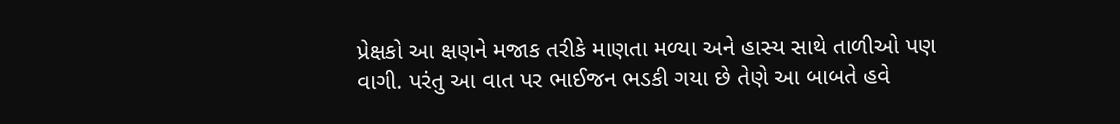પ્રેક્ષકો આ ક્ષણને મજાક તરીકે માણતા મળ્યા અને હાસ્ય સાથે તાળીઓ પણ વાગી. પરંતુ આ વાત પર ભાઈજન ભડકી ગયા છે તેણે આ બાબતે હવે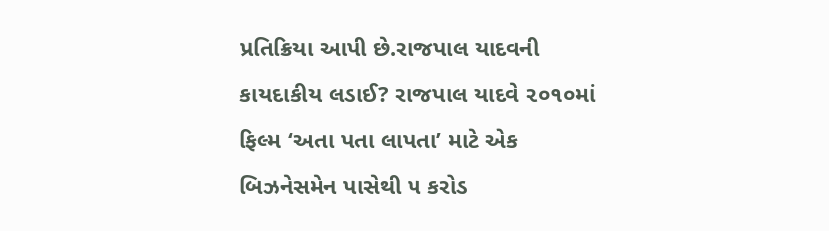પ્રતિક્રિયા આપી છે.રાજપાલ યાદવની કાયદાકીય લડાઈ? રાજપાલ યાદવે ૨૦૧૦માં ફિલ્મ ‘અતા પતા લાપતા’ માટે એક બિઝનેસમેન પાસેથી ૫ કરોડ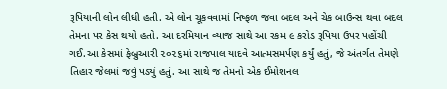રૂપિયાની લોન લીધી હતી. એ લોન ચૂકવવામાં નિષ્ફળ જવા બદલ અને ચેક બાઉન્સ થવા બદલ તેમના પર કેસ થયો હતો. આ દરમિયાન વ્યાજ સાથે આ રકમ ૯ કરોડ રૂપિયા ઉપર પહોંચી ગઈ.આ કેસમાં ફેબ્રુઆરી ૨૦૨૬માં રાજપાલ યાદવે આત્મસમર્પણ કર્યું હતું, જે અંતર્ગત તેમણે તિહાર જેલમાં જવું પડ્યું હતું. આ સાથે જ તેમનો એક ઈમોશનલ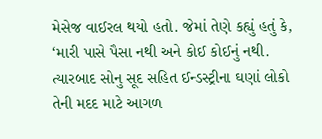મેસેજ વાઈરલ થયો હતો. જેમાં તેણે કહ્યું હતું કે, ‘મારી પાસે પૈસા નથી અને કોઈ કોઈનું નથી. ત્યારબાદ સોનુ સૂદ સહિત ઈન્ડસ્ટ્રીના ઘણાં લોકો તેની મદદ માટે આગળ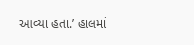આવ્યા હતા.’ હાલમાં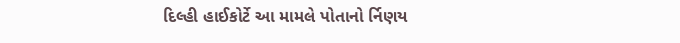દિલ્હી હાઈકોર્ટે આ મામલે પોતાનો ર્નિણય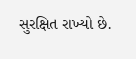સુરક્ષિત રાખ્યો છે.